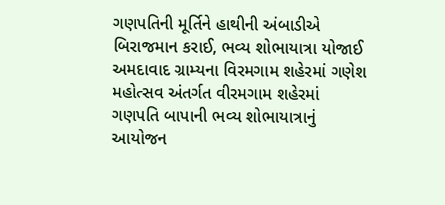ગણપતિની મૂર્તિને હાથીની અંબાડીએ બિરાજમાન કરાઈ, ભવ્ય શોભાયાત્રા યોજાઈ
અમદાવાદ ગ્રામ્યના વિરમગામ શહેરમાં ગણેશ મહોત્સવ અંતર્ગત વીરમગામ શહેરમાં ગણપતિ બાપાની ભવ્ય શોભાયાત્રાનું આયોજન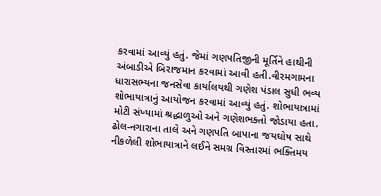કરવામાં આવ્યું હતું. જેમાં ગણપતિજીની મૂર્તિને હાથીની અંબાડીએ બિરાજમાન કરવામાં આવી હતી.વીરમગામના ધારાસભ્યના જનસેવા કાર્યાલયથી ગણેશ પંડાલ સુધી ભવ્ય શોભાયાત્રાનું આયોજન કરવામાં આવ્યું હતું. શોભાયાત્રામાં મોટી સંખ્યામાં શ્રદ્ધાળુઓ અને ગણેશભક્તો જોડાયા હતા.
ઢોલ-નગારાના તાલે અને ગણપતિ બાપાના જયઘોષ સાથે નીકળેલી શોભાયાત્રાને લઈને સમગ્ર વિસ્તારમાં ભક્તિમય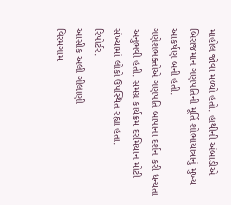માહોલ જોવા મળ્યો હતો. હાથીની અંબાડીએ બિરાજમાન ગણપતિની મૂર્તિ શોભાયાત્રાનું મુખ્ય આકર્ષણ બની હતી.
ગણેશભક્તોએ ગણપતિ બાપાના દર્શન કરી ધન્યતા અનુભવી હતી. સમગ્ર કાર્યક્રમ દરમિયાન મોટી સંખ્યામાં લોકો ઉપસ્થિત રહ્યા હતા.
રિપોર્ટર.
આસીક અલી ગીલાણી
વિરમગામ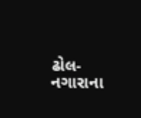ઢોલ-નગારાના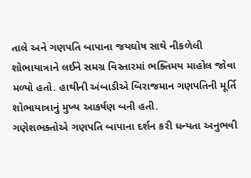તાલે અને ગણપતિ બાપાના જયઘોષ સાથે નીકળેલી શોભાયાત્રાને લઈને સમગ્ર વિસ્તારમાં ભક્તિમય માહોલ જોવા મળ્યો હતો. હાથીની અંબાડીએ બિરાજમાન ગણપતિની મૂર્તિ શોભાયાત્રાનું મુખ્ય આકર્ષણ બની હતી.
ગણેશભક્તોએ ગણપતિ બાપાના દર્શન કરી ધન્યતા અનુભવી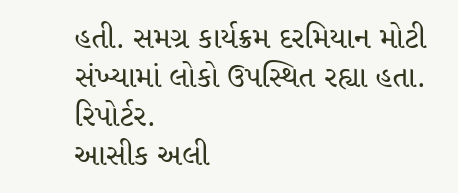હતી. સમગ્ર કાર્યક્રમ દરમિયાન મોટી સંખ્યામાં લોકો ઉપસ્થિત રહ્યા હતા.
રિપોર્ટર.
આસીક અલી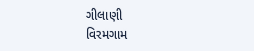ગીલાણી
વિરમગામ